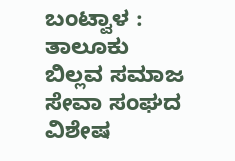ಬಂಟ್ವಾಳ : ತಾಲೂಕು ಬಿಲ್ಲವ ಸಮಾಜ ಸೇವಾ ಸಂಘದ ವಿಶೇಷ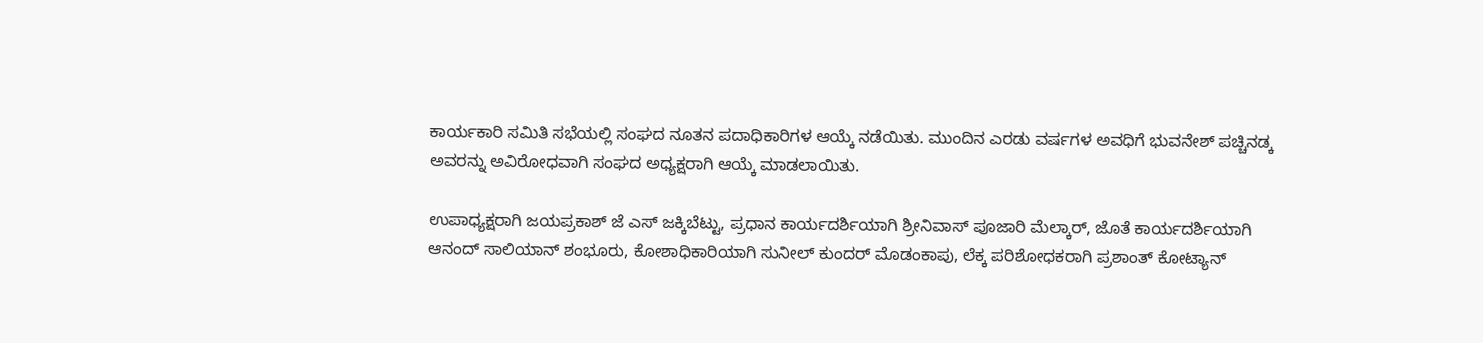ಕಾರ್ಯಕಾರಿ ಸಮಿತಿ ಸಭೆಯಲ್ಲಿ ಸಂಘದ ನೂತನ ಪದಾಧಿಕಾರಿಗಳ ಆಯ್ಕೆ ನಡೆಯಿತು. ಮುಂದಿನ ಎರಡು ವರ್ಷಗಳ ಅವಧಿಗೆ ಭುವನೇಶ್ ಪಚ್ಚಿನಡ್ಕ ಅವರನ್ನು ಅವಿರೋಧವಾಗಿ ಸಂಘದ ಅಧ್ಯಕ್ಷರಾಗಿ ಆಯ್ಕೆ ಮಾಡಲಾಯಿತು.

ಉಪಾಧ್ಯಕ್ಷರಾಗಿ ಜಯಪ್ರಕಾಶ್ ಜೆ ಎಸ್ ಜಕ್ಕಿಬೆಟ್ಟು, ಪ್ರಧಾನ ಕಾರ್ಯದರ್ಶಿಯಾಗಿ ಶ್ರೀನಿವಾಸ್ ಪೂಜಾರಿ ಮೆಲ್ಕಾರ್, ಜೊತೆ ಕಾರ್ಯದರ್ಶಿಯಾಗಿ ಆನಂದ್ ಸಾಲಿಯಾನ್ ಶಂಭೂರು, ಕೋಶಾಧಿಕಾರಿಯಾಗಿ ಸುನೀಲ್ ಕುಂದರ್ ಮೊಡಂಕಾಪು, ಲೆಕ್ಕ ಪರಿಶೋಧಕರಾಗಿ ಪ್ರಶಾಂತ್ ಕೋಟ್ಯಾನ್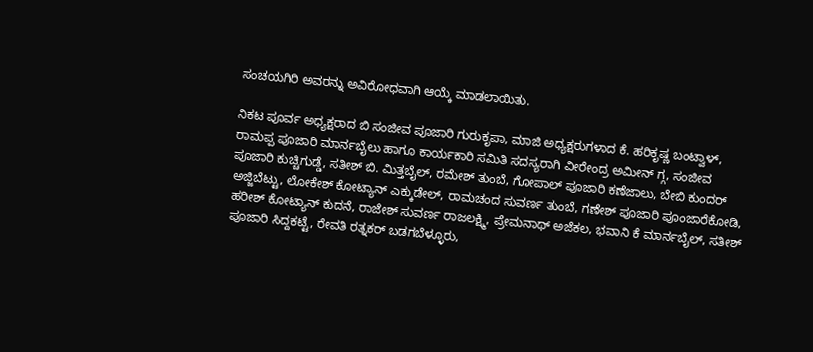ಸಂಚಯಗಿರಿ ಅವರನ್ನು ಅವಿರೋಧವಾಗಿ ಆಯ್ಕೆ ಮಾಡಲಾಯಿತು.

ನಿಕಟ ಪೂರ್ವ ಅಧ್ಯಕ್ಷರಾದ ಬಿ ಸಂಜೀವ ಪೂಜಾರಿ ಗುರುಕೃಪಾ, ಮಾಜಿ ಅಧ್ಯಕ್ಷರುಗಳಾದ ಕೆ. ಹರಿಕೃಷ್ಣ ಬಂಟ್ವಾಳ್, ರಾಮಪ್ಪ ಪೂಜಾರಿ ಮಾರ್ನಬೈಲು ಹಾಗೂ ಕಾರ್ಯಕಾರಿ ಸಮಿತಿ ಸದಸ್ಯರಾಗಿ ವೀರೇಂದ್ರ ಅಮೀನ್ ಗ್ಗ, ಸಂಜೀವ ಪೂಜಾರಿ ಕುಚ್ಚಿಗುಡ್ಡೆ, ಸತೀಶ್ ಬಿ. ಮಿತ್ತಬೈಲ್, ರಮೇಶ್ ತುಂಬೆ, ಗೋಪಾಲ್ ಪೂಜಾರಿ ಕಣೆಜಾಲು, ಬೇಬಿ ಕುಂದರ್ ಅಜ್ಜಿಬೆಟ್ಟು, ಲೋಕೇಶ್ ಕೋಟ್ಯಾನ್ ಎಕ್ಕುಡೇಲ್, ರಾಮಚಂದ ಸುವರ್ಣ ತುಂಬೆ, ಗಣೇಶ್ ಪೂಜಾರಿ ಪೂಂಜಾರೆಕೋಡಿ, ಹರೀಶ್ ಕೋಟ್ಯಾನ್ ಕುದನೆ, ರಾಜೇಶ್ ಸುವರ್ಣ ರಾಜಲಕ್ಷ್ಮಿ, ಪ್ರೇಮನಾಥ್ ಅಜೆಕಲ, ಭವಾನಿ ಕೆ ಮಾರ್ನಬೈಲ್, ಸತೀಶ್ ಪೂಜಾರಿ ಸಿದ್ದಕಟ್ಟೆ, ರೇವತಿ ರತ್ನಕರ್ ಬಡಗಬೆಳ್ಳೂರು,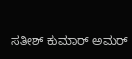ಸತೀಶ್ ಕುಮಾರ್ ಅಮರ್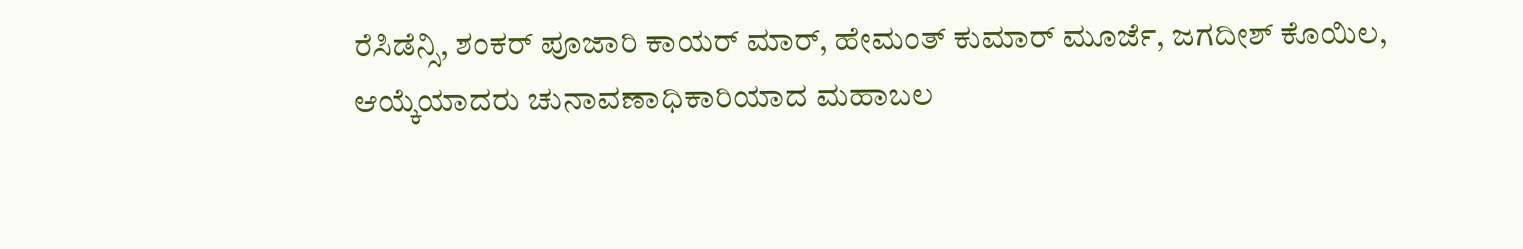ರೆಸಿಡೆನ್ಸಿ, ಶಂಕರ್ ಪೂಜಾರಿ ಕಾಯರ್ ಮಾರ್, ಹೇಮಂತ್ ಕುಮಾರ್ ಮೂರ್ಜೆ, ಜಗದೀಶ್ ಕೊಯಿಲ, ಆಯ್ಕೆಯಾದರು ಚುನಾವಣಾಧಿಕಾರಿಯಾದ ಮಹಾಬಲ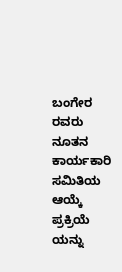ಬಂಗೇರ ರವರು ನೂತನ ಕಾರ್ಯಕಾರಿ ಸಮಿತಿಯ ಆಯ್ಕೆ ಪ್ರಕ್ರಿಯೆ ಯನ್ನು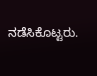ನಡೆಸಿಕೊಟ್ಟರು.